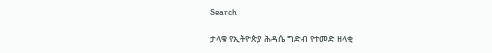Search

ታላቁ የኢትዮጵያ ሕዳሴ ግድብ የተመድ ዘላቂ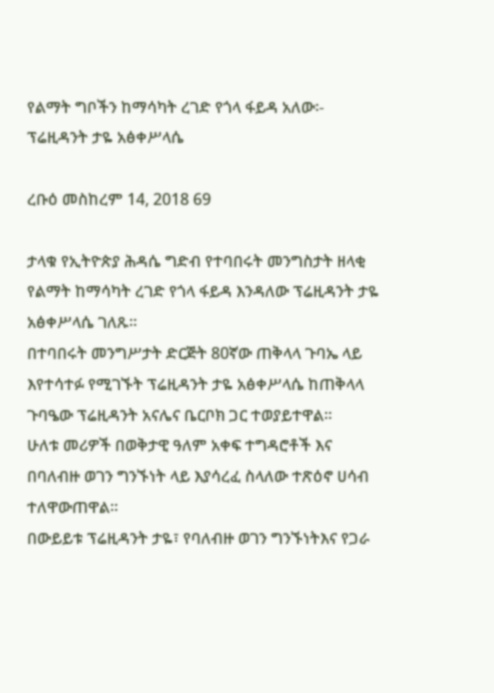የልማት ግቦችን ከማሳካት ረገድ የጎላ ፋይዳ አለው፡- ፕሬዚዳንት ታዬ አፅቀሥላሴ

ረቡዕ መስከረም 14, 2018 69

ታላቁ የኢትዮጵያ ሕዳሴ ግድብ የተባበሩት መንግስታት ዘላቂ የልማት ከማሳካት ረገድ የጎላ ፋይዳ እንዳለው ፕሬዚዳንት ታዬ አፅቀሥላሴ ገለጹ፡፡
በተባበሩት መንግሥታት ድርጅት 80ኛው ጠቅላላ ጉባኤ ላይ እየተሳተፉ የሚገኙት ፕሬዚዳንት ታዬ አፅቀሥላሴ ከጠቅላላ ጉባዔው ፕሬዚዳንት አናሌና ቤርቦክ ጋር ተወያይተዋል።
ሁለቱ መሪዎች በወቅታዊ ዓለም አቀፍ ተግዳሮቶች እና በባለብዙ ወገን ግንኙነት ላይ እያሳረፈ ስላለው ተጽዕኖ ሀሳብ ተለዋውጠዋል።
በውይይቱ ፕሬዚዳንት ታዬ፣ የባለብዙ ወገን ግንኙነትእና የጋራ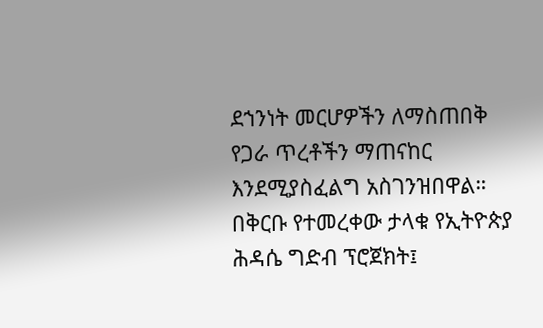ደኀንነት መርሆዎችን ለማስጠበቅ የጋራ ጥረቶችን ማጠናከር እንደሚያስፈልግ አስገንዝበዋል።
በቅርቡ የተመረቀው ታላቁ የኢትዮጵያ ሕዳሴ ግድብ ፕሮጀክት፤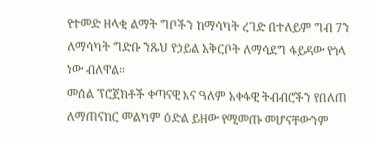የተመድ ዘላቂ ልማት ግቦችን ከማሳካት ረገድ በተለይም ግብ 7ን ለማሳካት ግድቡ ንጹህ የኃይል አቅርቦት ለማሳደግ ፋይዳው የጎላ ነው ብለዋል።
መሰል ፕሮጀክቶች ቀጣናዊ እና ዓለም አቀፋዊ ትብብሮችን የበለጠ ለማጠናከር መልካም ዕድል ይዘው የሚመጡ መሆናቸውንም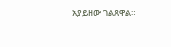አያይዘው ገልጸዋል።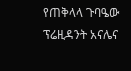የጠቅላላ ጉባዔው ፕሬዚዳንት አናሌና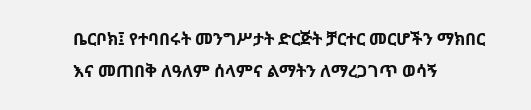ቤርቦክ፤ የተባበሩት መንግሥታት ድርጅት ቻርተር መርሆችን ማክበር እና መጠበቅ ለዓለም ሰላምና ልማትን ለማረጋገጥ ወሳኝ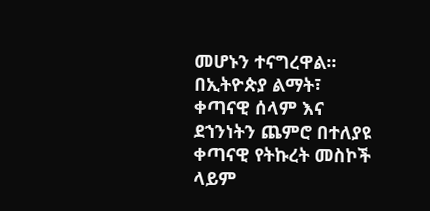መሆኑን ተናግረዋል።
በኢትዮጵያ ልማት፣ ቀጣናዊ ሰላም እና ደኀንነትን ጨምሮ በተለያዩ ቀጣናዊ የትኩረት መስኮች ላይም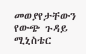መወያየታቸውን የውጭ ጉዳይ ሚኒስቴር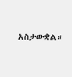አስታውቋል።